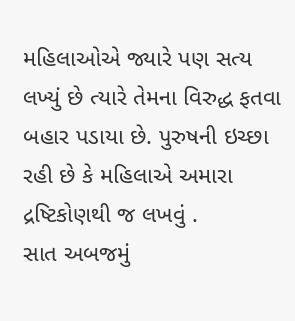મહિલાઓએ જ્યારે પણ સત્ય લખ્યું છે ત્યારે તેમના વિરુદ્ધ ફતવા બહાર પડાયા છે. પુરુષની ઇચ્છા રહી છે કે મહિલાએ અમારા દ્રષ્ટિકોણથી જ લખવું .
સાત અબજમું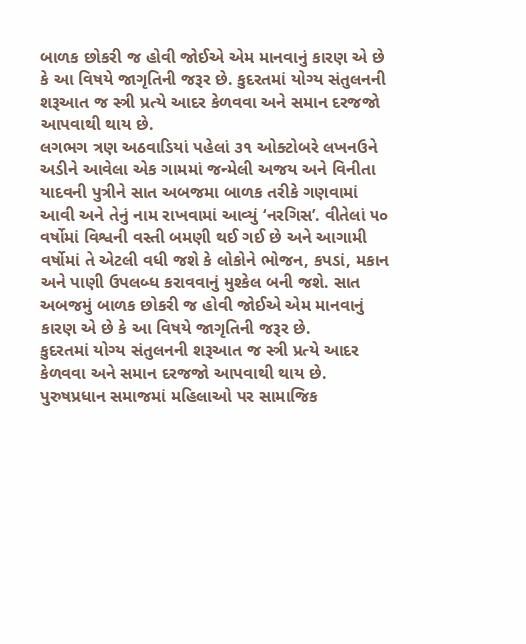બાળક છોકરી જ હોવી જોઈએ એમ માનવાનું કારણ એ છે કે આ વિષયે જાગૃતિની જરૂર છે. કુદરતમાં યોગ્ય સંતુલનની શરૂઆત જ સ્ત્રી પ્રત્યે આદર કેળવવા અને સમાન દરજજો આપવાથી થાય છે.
લગભગ ત્રણ અઠવાડિયાં પહેલાં ૩૧ ઓક્ટોબરે લખનઉને અડીને આવેલા એક ગામમાં જન્મેલી અજય અને વિનીતા યાદવની પુત્રીને સાત અબજમા બાળક તરીકે ગણવામાં આવી અને તેનું નામ રાખવામાં આવ્યું ‘નરગિસ’. વીતેલાં ૫૦ વર્ષોમાં વિશ્વની વસ્તી બમણી થઈ ગઈ છે અને આગામી વર્ષોમાં તે એટલી વધી જશે કે લોકોને ભોજન, કપડાં, મકાન અને પાણી ઉપલબ્ધ કરાવવાનું મુશ્કેલ બની જશે. સાત અબજમું બાળક છોકરી જ હોવી જોઈએ એમ માનવાનું કારણ એ છે કે આ વિષયે જાગૃતિની જરૂર છે.
કુદરતમાં યોગ્ય સંતુલનની શરૂઆત જ સ્ત્રી પ્રત્યે આદર કેળવવા અને સમાન દરજજો આપવાથી થાય છે. પુરુષપ્રધાન સમાજમાં મહિલાઓ પર સામાજિક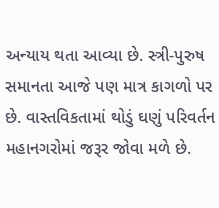અન્યાય થતા આવ્યા છે. સ્ત્રી-પુરુષ સમાનતા આજે પણ માત્ર કાગળો પર છે. વાસ્તવિકતામાં થોડું ઘણું પરિવર્તન મહાનગરોમાં જરૂર જોવા મળે છે.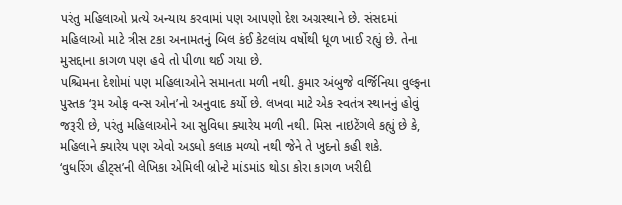પરંતુ મહિલાઓ પ્રત્યે અન્યાય કરવામાં પણ આપણો દેશ અગ્રસ્થાને છે. સંસદમાં મહિલાઓ માટે ત્રીસ ટકા અનામતનું બિલ કંઈ કેટલાંય વર્ષોથી ધૂળ ખાઈ રહ્યું છે. તેના મુસદ્દાના કાગળ પણ હવે તો પીળા થઈ ગયા છે.
પશ્ચિમના દેશોમાં પણ મહિલાઓને સમાનતા મળી નથી. કુમાર અંબુજે વર્જિનિયા વુલ્ફના પુસ્તક ‘રૂમ ઓફ વન્સ ઓન’નો અનુવાદ કર્યો છે. લખવા માટે એક સ્વતંત્ર સ્થાનનું હોવું જરૂરી છે, પરંતુ મહિલાઓને આ સુવિધા ક્યારેય મળી નથી. મિસ નાઇટેંગલે કહ્યું છે કે, મહિલાને ક્યારેય પણ એવો અડધો કલાક મળ્યો નથી જેને તે ખુદનો કહી શકે.
‘વુધરિંગ હીટ્સ’ની લેખિકા એમિલી બ્રોન્ટે માંડમાંડ થોડા કોરા કાગળ ખરીદી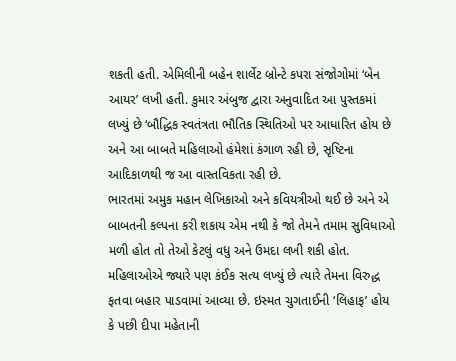શકતી હતી. એમિલીની બહેન શાર્લેટ બ્રોન્ટે કપરા સંજોગોમાં ‘બેન આયર’ લખી હતી. કુમાર અંબુજ દ્વારા અનુવાદિત આ પુસ્તકમાં લખ્યું છે ‘બૌદ્ધિક સ્વતંત્રતા ભૌતિક સ્થિતિઓ પર આધારિત હોય છે અને આ બાબતે મહિલાઓ હંમેશાં કંગાળ રહી છે, સૃષ્ટિના આદિકાળથી જ આ વાસ્તવિકતા રહી છે.
ભારતમાં અમુક મહાન લેખિકાઓ અને કવિયત્રીઓ થઈ છે અને એ બાબતની કલ્પના કરી શકાય એમ નથી કે જો તેમને તમામ સુવિધાઓ મળી હોત તો તેઓ કેટલું વધુ અને ઉમદા લખી શકી હોત. મહિલાઓએ જ્યારે પણ કંઈક સત્ય લખ્યું છે ત્યારે તેમના વિરુદ્ધ ફતવા બહાર પાડવામાં આવ્યા છે. ઇસ્મત ચુગતાઈની ‘લિહાફ’ હોય કે પછી દીપા મહેતાની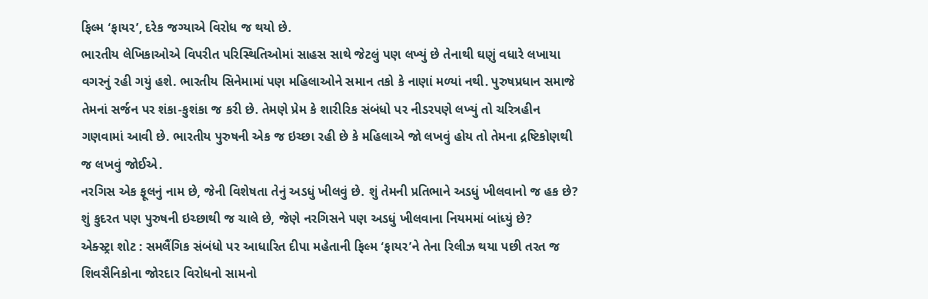ફિલ્મ ‘ફાયર’, દરેક જગ્યાએ વિરોધ જ થયો છે.
ભારતીય લેખિકાઓએ વિપરીત પરિસ્થિતિઓમાં સાહસ સાથે જેટલું પણ લખ્યું છે તેનાથી ઘણું વધારે લખાયા વગરનું રહી ગયું હશે. ભારતીય સિનેમામાં પણ મહિલાઓને સમાન તકો કે નાણાં મળ્યાં નથી. પુરુષપ્રધાન સમાજે તેમનાં સર્જન પર શંકા-કુશંકા જ કરી છે. તેમણે પ્રેમ કે શારીરિક સંબંધો પર નીડરપણે લખ્યું તો ચરિત્રહીન ગણવામાં આવી છે. ભારતીય પુરુષની એક જ ઇચ્છા રહી છે કે મહિલાએ જો લખવું હોય તો તેમના દ્રષ્ટિકોણથી જ લખવું જોઈએ.
નરગિસ એક ફૂલનું નામ છે, જેની વિશેષતા તેનું અડધું ખીલવું છે. શું તેમની પ્રતિભાને અડધું ખીલવાનો જ હક છે? શું કુદરત પણ પુરુષની ઇચ્છાથી જ ચાલે છે, જેણે નરગિસને પણ અડધું ખીલવાના નિયમમાં બાંધ્યું છે?
એક્સ્ટ્રા શોટ : સમલૈંગિક સંબંધો પર આધારિત દીપા મહેતાની ફિલ્મ ‘ફાયર’ને તેના રિલીઝ થયા પછી તરત જ શિવસૈનિકોના જોરદાર વિરોધનો સામનો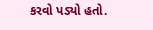કરવો પડ્યો હતો.